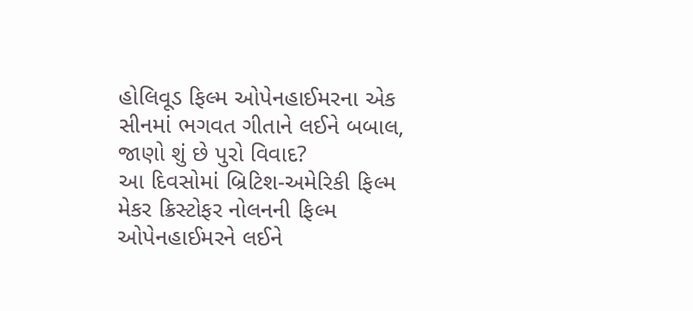હોલિવૂડ ફિલ્મ ઓપેનહાઈમરના એક સીનમાં ભગવત ગીતાને લઈને બબાલ, જાણો શું છે પુરો વિવાદ?
આ દિવસોમાં બ્રિટિશ-અમેરિકી ફિલ્મ મેકર ક્રિસ્ટોફર નોલનની ફિલ્મ ઓપેનહાઈમરને લઈને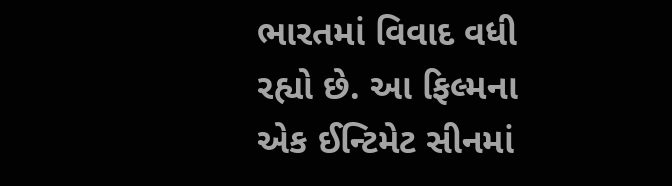ભારતમાં વિવાદ વધી રહ્યો છે. આ ફિલ્મના એક ઈન્ટિમેટ સીનમાં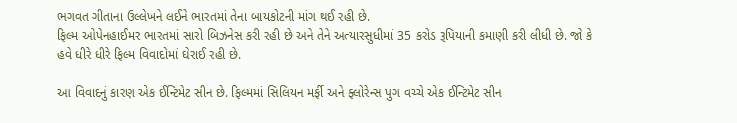ભગવત ગીતાના ઉલ્લેખને લઈને ભારતમાં તેના બાયકોટની માંગ થઈ રહી છે.
ફિલ્મ ઓપેનહાઈમર ભારતમાં સારો બિઝનેસ કરી રહી છે અને તેને અત્યારસુધીમાં 35 કરોડ રૂપિયાની કમાણી કરી લીધી છે. જો કે હવે ધીરે ધીરે ફિલ્મ વિવાદોમાં ઘેરાઈ રહી છે.

આ વિવાદનું કારણ એક ઈન્ટિમેટ સીન છે. ફિલ્મમાં સિલિયન મર્ફી અને ફ્લોરેન્સ પુગ વચ્ચે એક ઈન્ટિમેટ સીન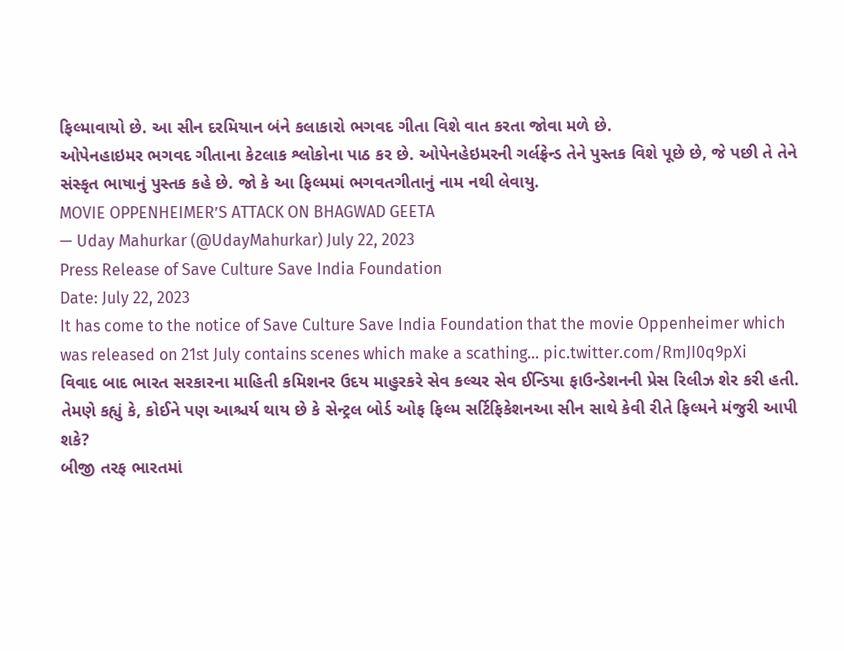ફિલ્માવાયો છે. આ સીન દરમિયાન બંને કલાકારો ભગવદ ગીતા વિશે વાત કરતા જોવા મળે છે.
ઓપેનહાઇમર ભગવદ ગીતાના કેટલાક શ્લોકોના પાઠ કર છે. ઓપેનહેઇમરની ગર્લફ્રેન્ડ તેને પુસ્તક વિશે પૂછે છે, જે પછી તે તેને સંસ્કૃત ભાષાનું પુસ્તક કહે છે. જો કે આ ફિલ્મમાં ભગવતગીતાનું નામ નથી લેવાયુ.
MOVIE OPPENHEIMER’S ATTACK ON BHAGWAD GEETA
— Uday Mahurkar (@UdayMahurkar) July 22, 2023
Press Release of Save Culture Save India Foundation
Date: July 22, 2023
It has come to the notice of Save Culture Save India Foundation that the movie Oppenheimer which was released on 21st July contains scenes which make a scathing… pic.twitter.com/RmJI0q9pXi
વિવાદ બાદ ભારત સરકારના માહિતી કમિશનર ઉદય માહુરકરે સેવ કલ્ચર સેવ ઈન્ડિયા ફાઉન્ડેશનની પ્રેસ રિલીઝ શેર કરી હતી. તેમણે કહ્યું કે, કોઈને પણ આશ્ચર્ય થાય છે કે સેન્ટ્રલ બોર્ડ ઓફ ફિલ્મ સર્ટિફિકેશનઆ સીન સાથે કેવી રીતે ફિલ્મને મંજુરી આપી શકે?
બીજી તરફ ભારતમાં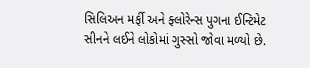સિલિઅન મર્ફી અને ફ્લોરેન્સ પુગના ઈન્ટિમેટ સીનને લઈને લોકોમાં ગુસ્સો જોવા મળ્યો છે.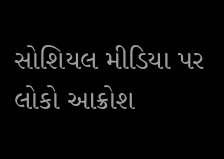સોશિયલ મીડિયા પર લોકો આક્રોશ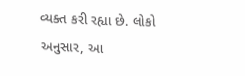વ્યક્ત કરી રહ્યા છે. લોકો અનુસાર, આ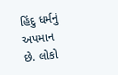હિંદુ ધર્મનું અપમાન છે. લોકો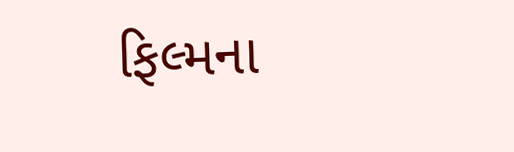ફિલ્મના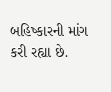બહિષ્કારની માંગ કરી રહ્યા છે.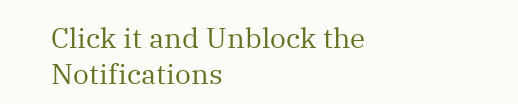Click it and Unblock the Notifications